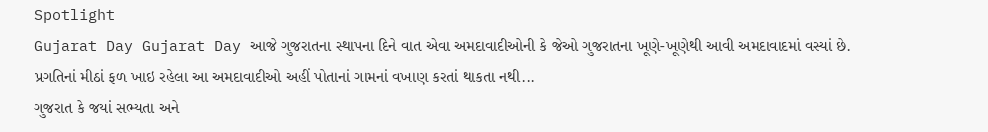Spotlight
Gujarat Day Gujarat Day આજે ગુજરાતના સ્થાપના દિને વાત એવા અમદાવાદીઓની કે જેઓ ગુજરાતના ખૂણે-ખૂણેથી આવી અમદાવાદમાં વસ્યાં છે. પ્રગતિનાં મીઠાં ફળ ખાઇ રહેલા આ અમદાવાદીઓ અહીં પોતાનાં ગામનાં વખાણ કરતાં થાકતા નથી...
ગુજરાત કે જયાં સભ્યતા અને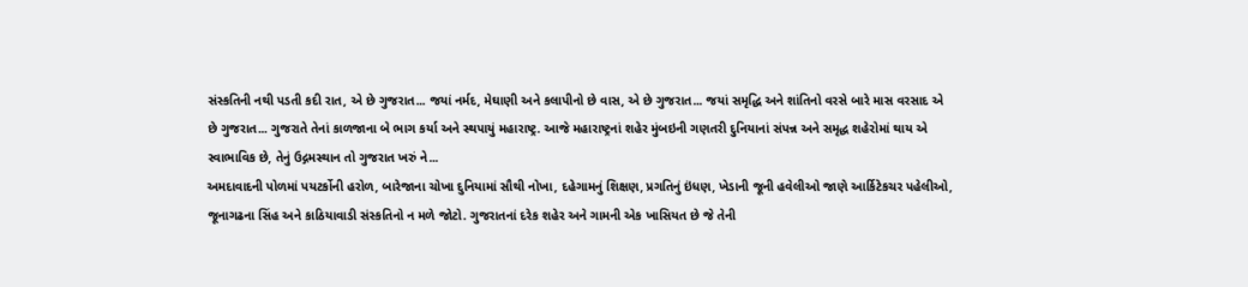સંસ્કતિની નથી પડતી કદી રાત, એ છે ગુજરાત... જયાં નર્મદ, મેઘાણી અને કલાપીનો છે વાસ, એ છે ગુજરાત... જયાં સમૃદ્ધિ અને શાંતિનો વરસે બારે માસ વરસાદ એ છે ગુજરાત... ગુજરાતે તેનાં કાળજાના બે ભાગ કર્યા અને સ્થપાયું મહારાષ્ટ્ર. આજે મહારાષ્ટ્રનાં શહેર મુંબઇની ગણતરી દુનિયાનાં સંપન્ન અને સમૃદ્ધ શહેરોમાં થાય એ સ્વાભાવિક છે, તેનું ઉદ્ગમસ્થાન તો ગુજરાત ખરું ને...
અમદાવાદની પોળમાં પયટર્કોની હરોળ, બારેજાના ચોખા દુનિયામાં સૌથી નોખા, દહેગામનું શિક્ષણ, પ્રગતિનું ઇંધણ, ખેડાની જૂની હવેલીઓ જાણે આર્કિટેકચર પહેલીઓ, જૂનાગઢના સિંહ અને કાઠિયાવાડી સંસ્કતિનો ન મળે જોટો. ગુજરાતનાં દરેક શહેર અને ગામની એક ખાસિયત છે જે તેની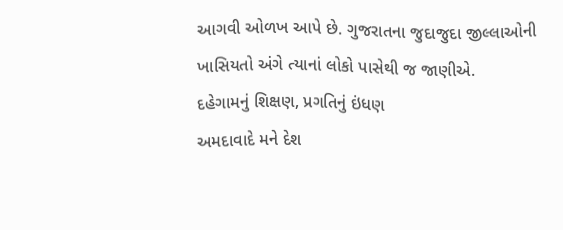આગવી ઓળખ આપે છે. ગુજરાતના જુદાજુદા જીલ્લાઓની ખાસિયતો અંગે ત્યાનાં લોકો પાસેથી જ જાણીએ.
દહેગામનું શિક્ષણ, પ્રગતિનું ઇંધણ
અમદાવાદે મને દેશ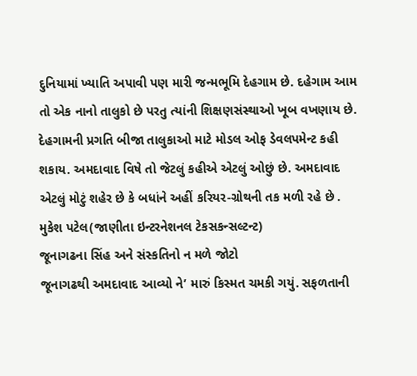દુનિયામાં ખ્યાતિ અપાવી પણ મારી જન્મભૂમિ દેહગામ છે. દહેગામ આમ તો એક નાનો તાલુકો છે પરતુ ત્યાંની શિક્ષણસંસ્થાઓ ખૂબ વખણાય છે. દેહગામની પ્રગતિ બીજા તાલુકાઓ માટે મોડલ ઓફ ડેવલપમેન્ટ કહી શકાય. અમદાવાદ વિષે તો જેટલું કહીએ એટલું ઓછું છે. અમદાવાદ એટલું મોટું શહેર છે કે બધાંને અહીં કરિયર-ગ્રોથની તક મળી રહે છે . મુકેશ પટેલ(જાણીતા ઇન્ટરનેશનલ ટેકસકન્સલ્ટન્ટ)
જૂનાગઢના સિંહ અને સંસ્કતિનો ન મળે જોટો
જૂનાગઢથી અમદાવાદ આવ્યો ને’ મારું કિસ્મત ચમકી ગયું. સફળતાની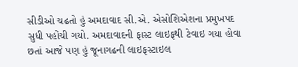સીડીઓ ચઢતો હું અમદાવાદ સી.એ. એસોશિએશના પ્રમુખપદ સુધી પહોંચી ગયો. અમદાવાદની ફાસ્ટ લાઇફથી ટેવાઇ ગયા હોવા છતાં આજે પણ હું જૂનાગઢની લાઇફસ્ટાઇલ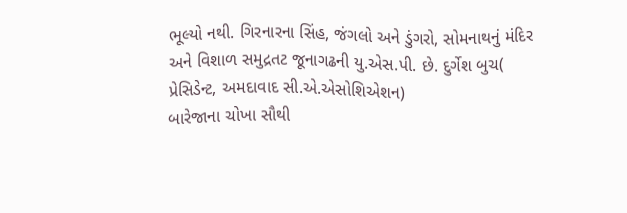ભૂલ્યો નથી. ગિરનારના સિંહ, જંગલો અને ડુંગરો, સોમનાથનું મંદિર અને વિશાળ સમુદ્રતટ જૂનાગઢની યુ.એસ.પી. છે. દુર્ગેશ બુચ( પ્રેસિડેન્ટ, અમદાવાદ સી.એ.એસોશિએશન)
બારેજાના ચોખા સૌથી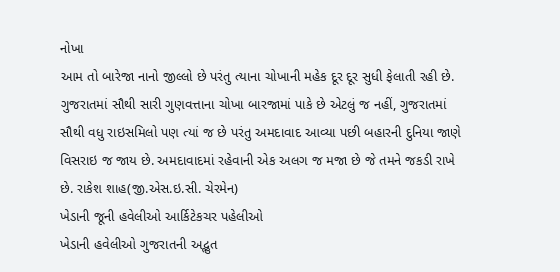નોખા
આમ તો બારેજા નાનો જીલ્લો છે પરંતુ ત્યાના ચોખાની મહેક દૂર દૂર સુધી ફેલાતી રહી છે. ગુજરાતમાં સૌથી સારી ગુણવત્તાના ચોખા બારજામાં પાકે છે એટલું જ નહીં, ગુજરાતમાં સૌથી વધુ રાઇસમિલો પણ ત્યાં જ છે પરંતુ અમદાવાદ આવ્યા પછી બહારની દુનિયા જાણે વિસરાઇ જ જાય છે. અમદાવાદમાં રહેવાની એક અલગ જ મજા છે જે તમને જકડી રાખે છે. રાકેશ શાહ(જી.એસ.ઇ.સી. ચેરમેન)
ખેડાની જૂની હવેલીઓ આર્કિટેકચર પહેલીઓ
ખેડાની હવેલીઓ ગુજરાતની અદ્ભુત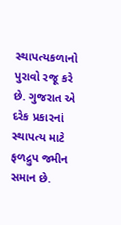સ્થાપત્યકળાનો પુરાવો રજૂ કરે છે. ગુજરાત એ દરેક પ્રકારનાં સ્થાપત્ય માટે ફળદ્રુપ જમીન સમાન છે.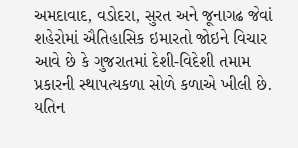અમદાવાદ, વડોદરા, સુરત અને જૂનાગઢ જેવાં શહેરોમાં ઐતિહાસિક ઇમારતો જોઇને વિચાર આવે છે કે ગુજરાતમાં દેશી-વિદેશી તમામ પ્રકારની સ્થાપત્યકળા સોળે કળાએ ખીલી છે. યતિન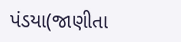પંડયા(જાણીતા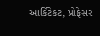આર્કિટેકટ, પ્રોફેસર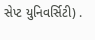સેપ્ટ યુનિવર્સિટી) .